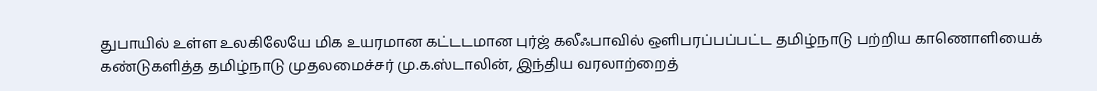துபாயில் உள்ள உலகிலேயே மிக உயரமான கட்டடமான புர்ஜ் கலீஃபாவில் ஒளிபரப்பப்பட்ட தமிழ்நாடு பற்றிய காணொளியைக் கண்டுகளித்த தமிழ்நாடு முதலமைச்சர் மு.க.ஸ்டாலின், இந்திய வரலாற்றைத்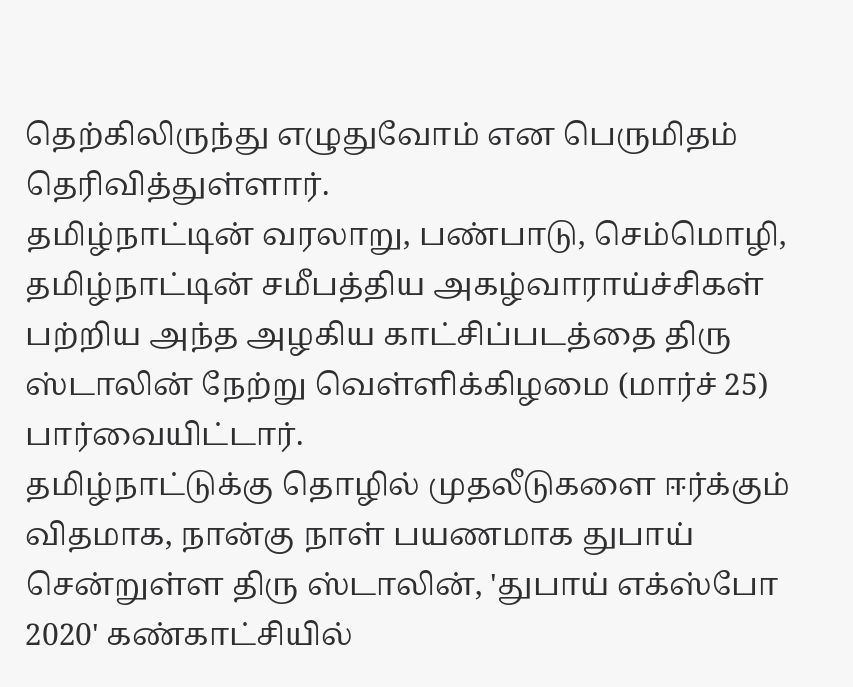தெற்கிலிருந்து எழுதுவோம் என பெருமிதம் தெரிவித்துள்ளார்.
தமிழ்நாட்டின் வரலாறு, பண்பாடு, செம்மொழி, தமிழ்நாட்டின் சமீபத்திய அகழ்வாராய்ச்சிகள் பற்றிய அந்த அழகிய காட்சிப்படத்தை திரு ஸ்டாலின் நேற்று வெள்ளிக்கிழமை (மார்ச் 25) பார்வையிட்டார்.
தமிழ்நாட்டுக்கு தொழில் முதலீடுகளை ஈர்க்கும் விதமாக, நான்கு நாள் பயணமாக துபாய் சென்றுள்ள திரு ஸ்டாலின், 'துபாய் எக்ஸ்போ 2020' கண்காட்சியில்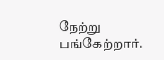நேற்று பங்கேற்றார்.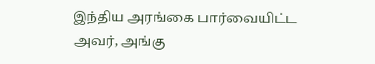இந்திய அரங்கை பார்வையிட்ட அவர், அங்கு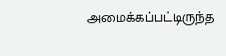அமைக்கப்பட்டிருந்த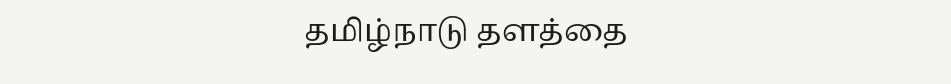தமிழ்நாடு தளத்தை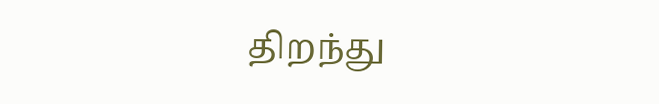திறந்து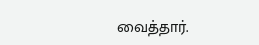வைத்தார்.